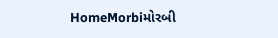HomeMorbiમોરબી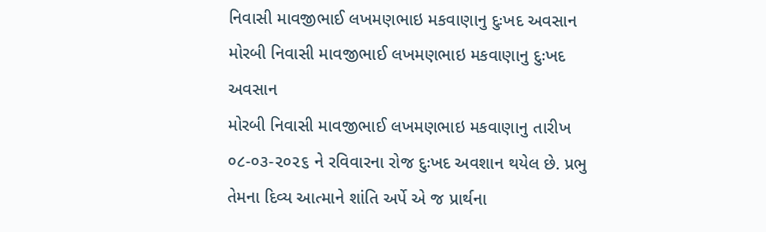નિવાસી માવજીભાઈ લખમણભાઇ મકવાણાનુ દુઃખદ અવસાન
મોરબી નિવાસી માવજીભાઈ લખમણભાઇ મકવાણાનુ દુઃખદ અવસાન
મોરબી નિવાસી માવજીભાઈ લખમણભાઇ મકવાણાનુ તારીખ ૦૮-૦૩-૨૦૨૬ ને રવિવારના રોજ દુઃખદ અવશાન થયેલ છે. પ્રભુ તેમના દિવ્ય આત્માને શાંતિ અર્પે એ જ પ્રાર્થના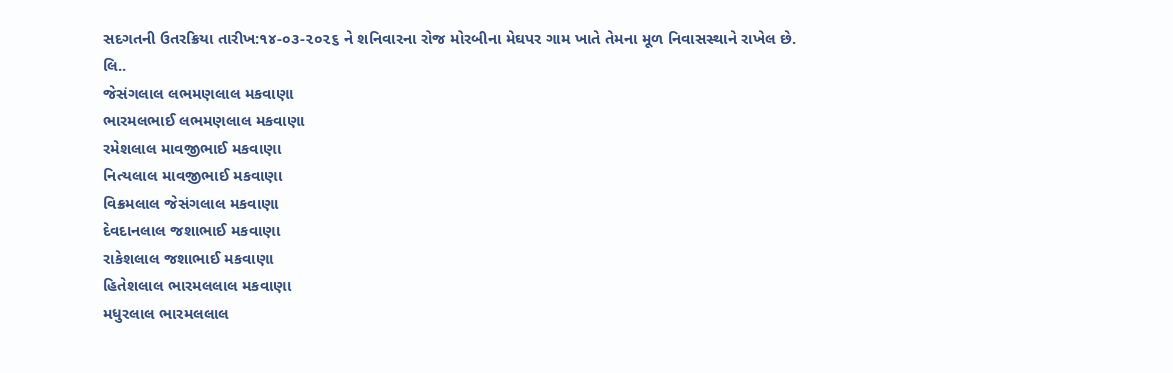સદગતની ઉતરક્રિયા તારીખ:૧૪-૦૩-૨૦૨૬ ને શનિવારના રોજ મોરબીના મેઘપર ગામ ખાતે તેમના મૂળ નિવાસસ્થાને રાખેલ છે.
લિ..
જેસંગલાલ લભમણલાલ મકવાણા
ભારમલભાઈ લભમણલાલ મકવાણા
રમેશલાલ માવજીભાઈ મકવાણા
નિત્યલાલ માવજીભાઈ મકવાણા
વિક્રમલાલ જેસંગલાલ મકવાણા
દેવદાનલાલ જશાભાઈ મકવાણા
રાકેશલાલ જશાભાઈ મકવાણા
હિતેશલાલ ભારમલલાલ મકવાણા
મધુરલાલ ભારમલલાલ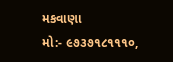મકવાણા
મો:- ૯૭૩૭૧૮૧૧૧૦,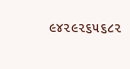૯૪૨૯૨૬૫૬૮૨